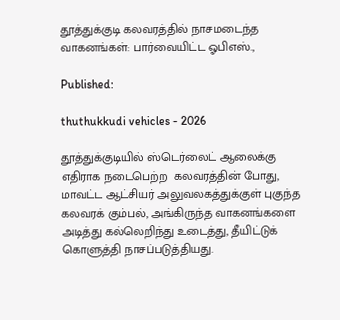தூத்துக்குடி கலவரத்தில் நாசமடைந்த வாகனங்கள்: பார்வையிட்ட ஓபிஎஸ்.,

Published:

thuthukkudi vehicles - 2026

தூத்துக்குடியில் ஸ்டெர்லைட் ஆலைக்கு எதிராக நடைபெற்ற  கலவரத்தின் போது,  மாவட்ட ஆட்சியர் அலுவலகத்துக்குள் புகுந்த கலவரக் கும்பல், அங்கிருந்த வாகனங்களை அடித்து கல்லெறிந்து உடைத்து, தீயிட்டுக் கொளுத்தி நாசப்படுத்தியது.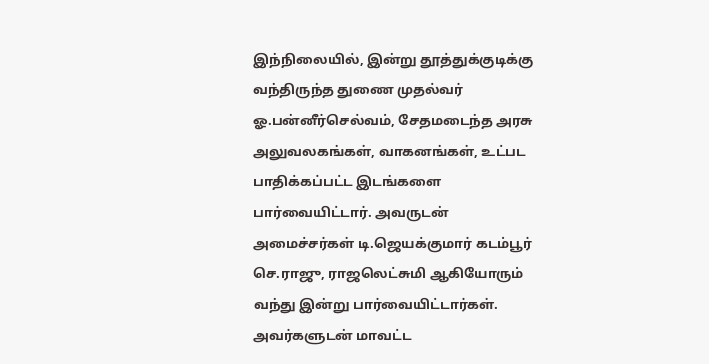இந்நிலையில், இன்று தூத்துக்குடிக்கு வந்திருந்த துணை முதல்வர் ஓ.பன்னீர்செல்வம், சேதமடைந்த அரசு அலுவலகங்கள், வாகனங்கள், உட்பட பாதிக்கப்பட்ட இடங்களை பார்வையிட்டார். அவருடன்  அமைச்சர்கள் டி.ஜெயக்குமார் கடம்பூர் செ.ராஜு, ராஜலெட்சுமி ஆகியோரும் வந்து இன்று பார்வையிட்டார்கள். அவர்களுடன் மாவட்ட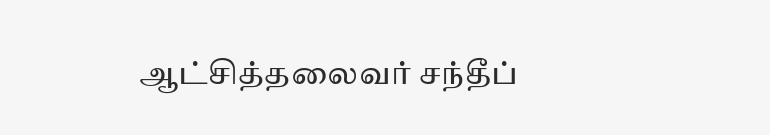ஆட்சித்தலைவர் சந்தீப்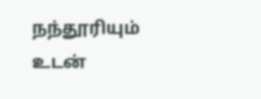நந்தூரியும் உடன்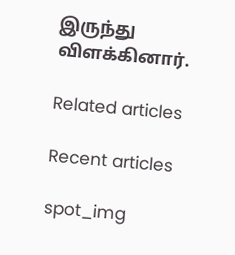இருந்து விளக்கினார்.

Related articles

Recent articles

spot_img